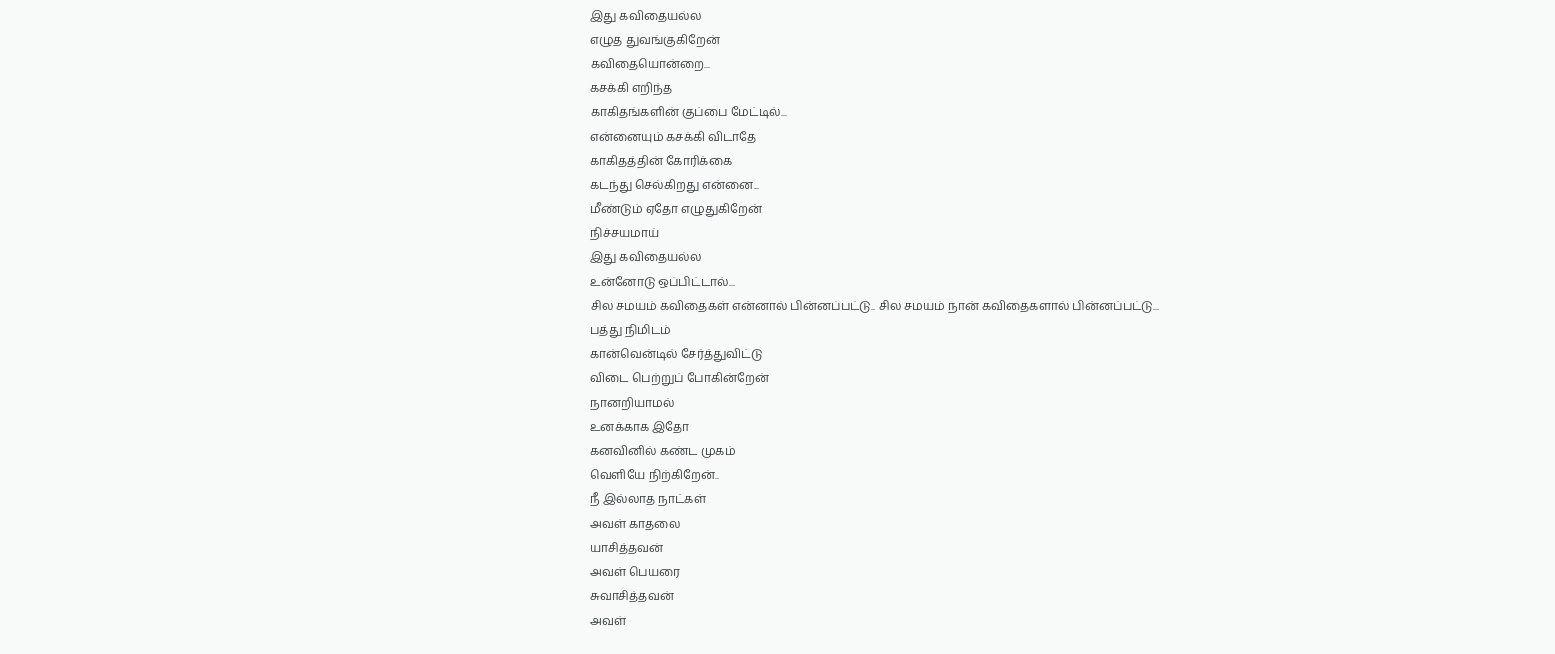இது கவிதையல்ல
எழுத துவங்குகிறேன்
கவிதையொன்றை...
கசக்கி எறிந்த
காகிதங்களின் குப்பை மேட்டில்...
என்னையும் கசக்கி விடாதே
காகிதத்தின் கோரிக்கை
கடந்து செல்கிறது என்னை...
மீண்டும் ஏதோ எழுதுகிறேன்
நிச்சயமாய்
இது கவிதையல்ல
உன்னோடு ஒப்பிட்டால்...
சில சமயம் கவிதைகள் என்னால் பின்னப்பட்டு.. சில சமயம் நான் கவிதைகளால் பின்னப்பட்டு...
பத்து நிமிடம்
கான்வென்டில் சேர்த்துவிட்டு
விடை பெற்றுப் போகின்றேன்
நானறியாமல்
உனக்காக இதோ
கனவினில் கண்ட முகம்
வெளியே நிற்கிறேன்..
நீ இல்லாத நாட்கள்
அவள் காதலை
யாசித்தவன்
அவள் பெயரை
சுவாசித்தவன்
அவள்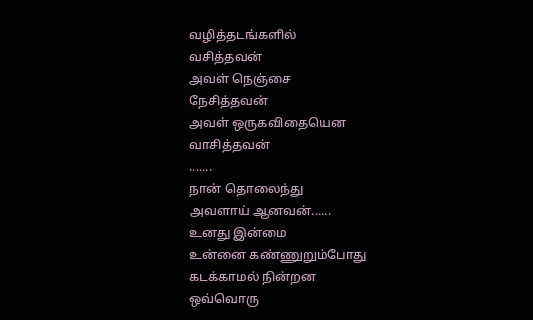வழித்தடங்களில்
வசித்தவன்
அவள் நெஞ்சை
நேசித்தவன்
அவள் ஒருகவிதையென
வாசித்தவன்
.......
நான் தொலைந்து
அவளாய் ஆனவன்......
உனது இன்மை
உன்னை கண்ணுறும்போது
கடக்காமல் நின்றன
ஒவ்வொரு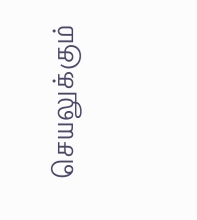செயலுக்கும்